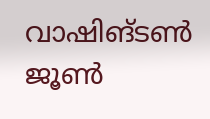വാഷിങ്ടൺ
ജൂൺ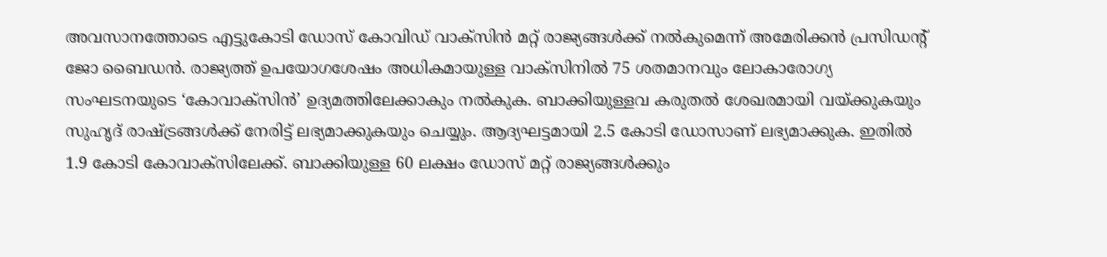അവസാനത്തോടെ എട്ടുകോടി ഡോസ് കോവിഡ് വാക്സിൻ മറ്റ് രാജ്യങ്ങൾക്ക് നൽകുമെന്ന് അമേരിക്കൻ പ്രസിഡന്റ് ജോ ബൈഡൻ. രാജ്യത്ത് ഉപയോഗശേഷം അധികമായുള്ള വാക്സിനിൽ 75 ശതമാനവും ലോകാരോഗ്യ സംഘടനയുടെ ‘കോവാക്സിൻ’ ഉദ്യമത്തിലേക്കാകും നൽകുക. ബാക്കിയുള്ളവ കരുതൽ ശേഖരമായി വയ്ക്കുകയും സുഹൃദ് രാഷ്ട്രങ്ങൾക്ക് നേരിട്ട് ലഭ്യമാക്കുകയും ചെയ്യും. ആദ്യഘട്ടമായി 2.5 കോടി ഡോസാണ് ലഭ്യമാക്കുക. ഇതിൽ 1.9 കോടി കോവാക്സിലേക്ക്. ബാക്കിയുള്ള 60 ലക്ഷം ഡോസ് മറ്റ് രാജ്യങ്ങൾക്കും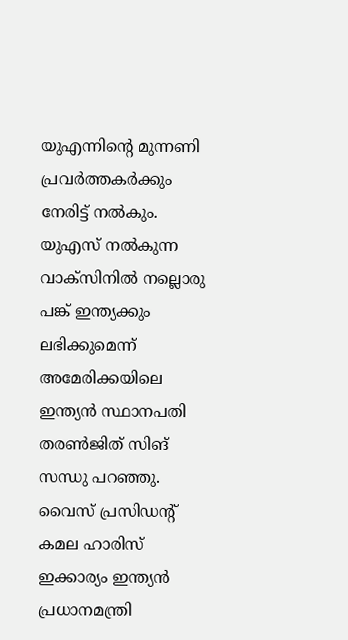യുഎന്നിന്റെ മുന്നണി പ്രവർത്തകർക്കും നേരിട്ട് നൽകും.
യുഎസ് നൽകുന്ന വാക്സിനിൽ നല്ലൊരു പങ്ക് ഇന്ത്യക്കും ലഭിക്കുമെന്ന് അമേരിക്കയിലെ ഇന്ത്യൻ സ്ഥാനപതി തരൺജിത് സിങ് സന്ധു പറഞ്ഞു. വൈസ് പ്രസിഡന്റ് കമല ഹാരിസ് ഇക്കാര്യം ഇന്ത്യൻ പ്രധാനമന്ത്രി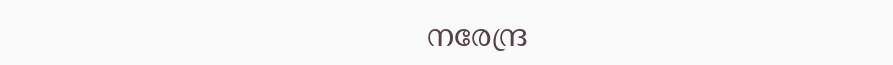നരേന്ദ്ര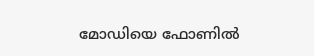മോഡിയെ ഫോണിൽ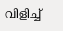വിളിച്ച്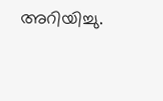അറിയിച്ചു.